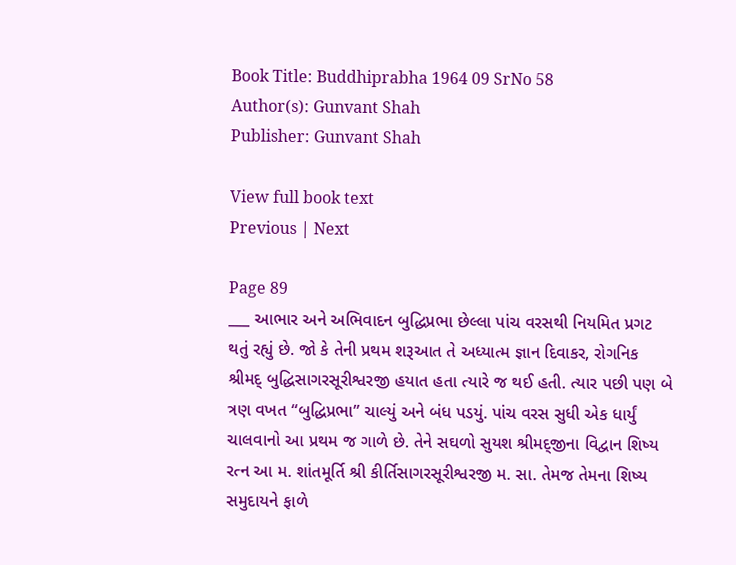Book Title: Buddhiprabha 1964 09 SrNo 58
Author(s): Gunvant Shah
Publisher: Gunvant Shah

View full book text
Previous | Next

Page 89
___ આભાર અને અભિવાદન બુદ્ધિપ્રભા છેલ્લા પાંચ વરસથી નિયમિત પ્રગટ થતું રહ્યું છે. જો કે તેની પ્રથમ શરૂઆત તે અધ્યાત્મ જ્ઞાન દિવાકર, રોગનિક શ્રીમદ્ બુદ્ધિસાગરસૂરીશ્વરજી હયાત હતા ત્યારે જ થઈ હતી. ત્યાર પછી પણ બે ત્રણ વખત “બુદ્ધિપ્રભા” ચાલ્યું અને બંધ પડયું. પાંચ વરસ સુધી એક ધાર્યું ચાલવાનો આ પ્રથમ જ ગાળે છે. તેને સઘળો સુયશ શ્રીમદ્જીના વિદ્વાન શિષ્ય રત્ન આ મ. શાંતમૂર્તિ શ્રી કીર્તિસાગરસૂરીશ્વરજી મ. સા. તેમજ તેમના શિષ્ય સમુદાયને ફાળે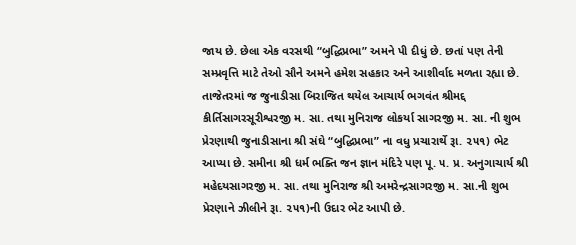જાય છે. છેલા એક વરસથી “બુદ્ધિપ્રભા” અમને પી દીધું છે. છતાં પણ તેની સમ્પ્રવૃત્તિ માટે તેઓ સૌને અમને હમેશ સહકાર અને આશીર્વાદ મળતા રહ્યા છે. તાજેતરમાં જ જુનાડીસા બિરાજિત થયેલ આચાર્ય ભગવંત શ્રીમદ્દ કીર્તિસાગરસૂરીશ્વરજી મ. સા. તથા મુનિરાજ લોકર્યા સાગરજી મ. સા. ની શુભ પ્રેરણાથી જુનાડીસાના શ્રી સંઘે “બુદ્ધિપ્રભા” ના વધુ પ્રચારાર્થે રૂા. ૨૫૧) ભેટ આપ્યા છે. સમીના શ્રી ધર્મ ભક્તિ જન જ્ઞાન મંદિરે પણ પૂ. ૫. પ્ર. અનુગાચાર્ય શ્રી મહેદયસાગરજી મ. સા. તથા મુનિરાજ શ્રી અમરેન્દ્રસાગરજી મ. સા.ની શુભ પ્રેરણાને ઝીલીને રૂા. ૨૫૧)ની ઉદાર ભેટ આપી છે.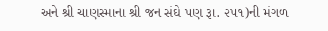અને શ્રી ચાણસ્માના શ્રી જન સંઘે પણ રૂા. ૨૫૧)ની મંગળ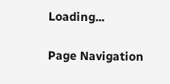Loading...

Page Navigation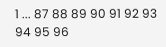1 ... 87 88 89 90 91 92 93 94 95 96